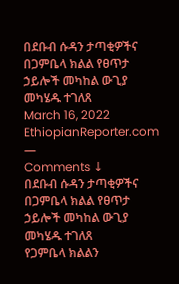በደቡብ ሱዳን ታጣቂዎችና በጋምቤላ ክልል የፀጥታ ኃይሎች መካከል ውጊያ መካሄዱ ተገለጸ
March 16, 2022
EthiopianReporter.com
—
Comments ↓
በደቡብ ሱዳን ታጣቂዎችና በጋምቤላ ክልል የፀጥታ ኃይሎች መካከል ውጊያ መካሄዱ ተገለጸ
የጋምቤላ ክልልን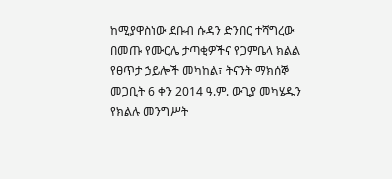ከሚያዋስነው ደቡብ ሱዳን ድንበር ተሻግረው በመጡ የሙርሌ ታጣቂዎችና የጋምቤላ ክልል የፀጥታ ኃይሎች መካከል፣ ትናንት ማክሰኞ መጋቢት 6 ቀን 2014 ዓ.ም. ውጊያ መካሄዱን የክልሉ መንግሥት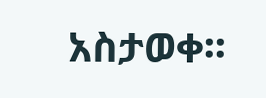አስታወቀ፡፡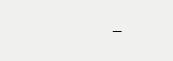–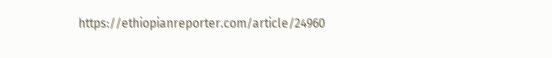https://ethiopianreporter.com/article/24960